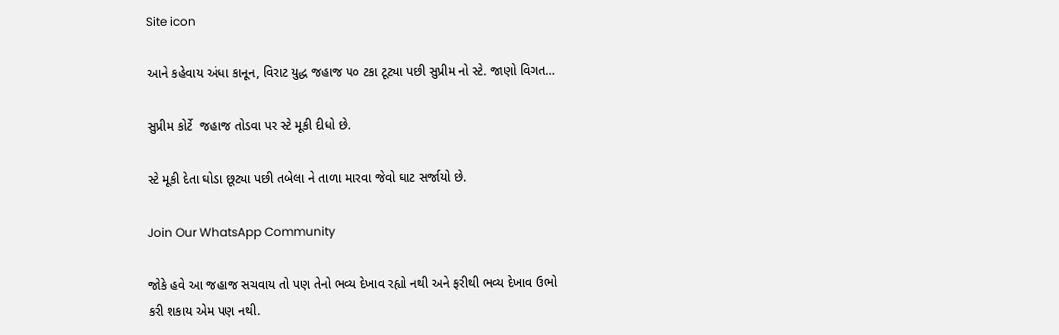Site icon

આને કહેવાય અંધા કાનૂન, વિરાટ યુદ્ધ જહાજ ૫૦ ટકા ટૂટ્યા પછી સુપ્રીમ નો સ્ટે. જાણો વિગત…

સુપ્રીમ કોર્ટે  જહાજ તોડવા પર સ્ટે મૂકી દીધો છે.

સ્ટે મૂકી દેતા ઘોડા છૂટ્યા પછી તબેલા ને તાળા મારવા જેવો ઘાટ સર્જાયો છે.

Join Our WhatsApp Community

જોકે હવે આ જહાજ સચવાય તો પણ તેનો ભવ્ય દેખાવ રહ્યો નથી અને ફરીથી ભવ્ય દેખાવ ઉભો કરી શકાય એમ પણ નથી.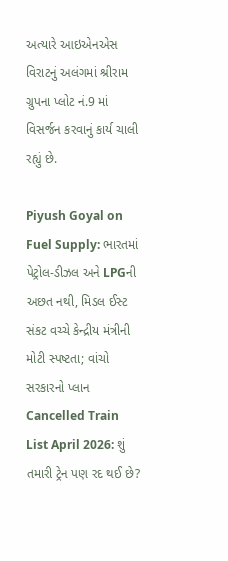અત્યારે આઇએનએસ વિરાટનું અલંગમાં શ્રીરામ ગ્રુપના પ્લોટ નં.9 માં વિસર્જન કરવાનું કાર્ય ચાલી રહ્યું છે.

Piyush Goyal on Fuel Supply: ભારતમાં પેટ્રોલ-ડીઝલ અને LPGની અછત નથી, મિડલ ઈસ્ટ સંકટ વચ્ચે કેન્દ્રીય મંત્રીની મોટી સ્પષ્ટતા; વાંચો સરકારનો પ્લાન
Cancelled Train List April 2026: શું તમારી ટ્રેન પણ રદ થઈ છે?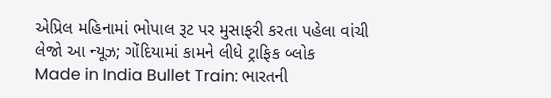એપ્રિલ મહિનામાં ભોપાલ રૂટ પર મુસાફરી કરતા પહેલા વાંચી લેજો આ ન્યૂઝ; ગોંદિયામાં કામને લીધે ટ્રાફિક બ્લોક
Made in India Bullet Train: ભારતની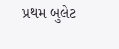પ્રથમ બુલેટ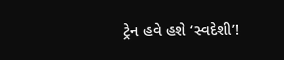ટ્રેન હવે હશે ‘સ્વદેશી’!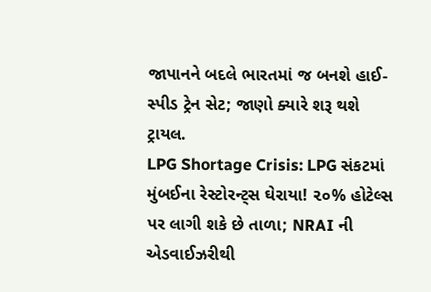જાપાનને બદલે ભારતમાં જ બનશે હાઈ-સ્પીડ ટ્રેન સેટ; જાણો ક્યારે શરૂ થશે ટ્રાયલ.
LPG Shortage Crisis: LPG સંકટમાં મુંબઈના રેસ્ટોરન્ટ્સ ઘેરાયા! ૨૦% હોટેલ્સ પર લાગી શકે છે તાળા; NRAI ની એડવાઈઝરીથી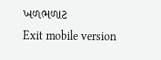ખળભળાટ
Exit mobile version